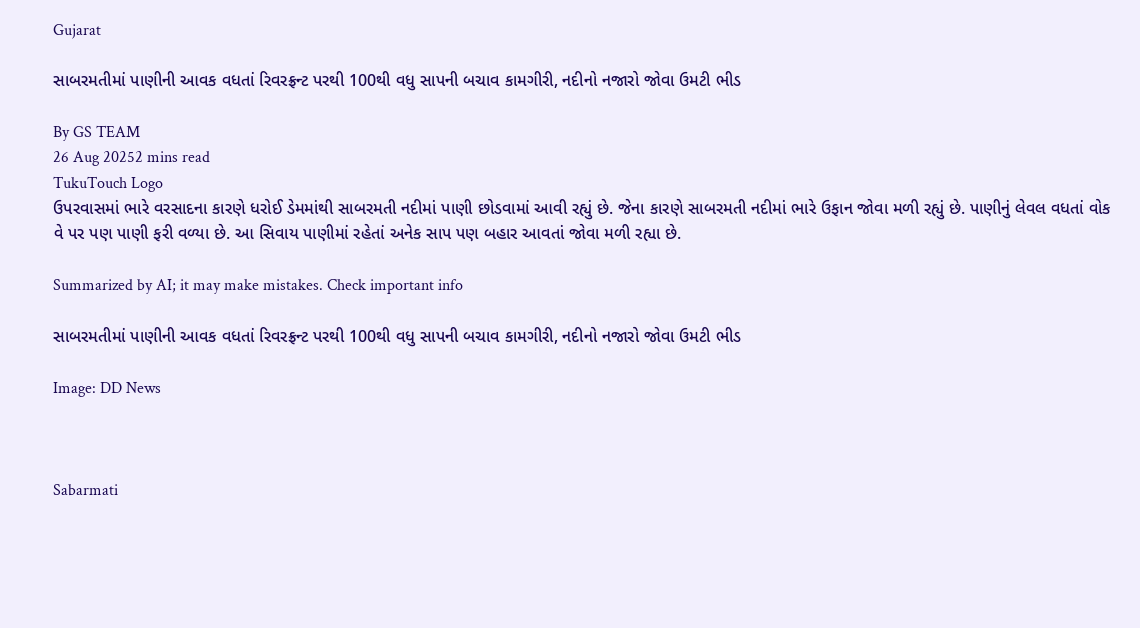Gujarat

સાબરમતીમાં પાણીની આવક વધતાં રિવરફ્રન્ટ પરથી 100થી વધુ સાપની બચાવ કામગીરી, નદીનો નજારો જોવા ઉમટી ભીડ

By GS TEAM
26 Aug 20252 mins read
TukuTouch Logo
ઉપરવાસમાં ભારે વરસાદના કારણે ધરોઈ ડેમમાંથી સાબરમતી નદીમાં પાણી છોડવામાં આવી રહ્યું છે. જેના કારણે સાબરમતી નદીમાં ભારે ઉફાન જોવા મળી રહ્યું છે. પાણીનું લેવલ વધતાં વોક વે પર પણ પાણી ફરી વળ્યા છે. આ સિવાય પાણીમાં રહેતાં અનેક સાપ પણ બહાર આવતાં જોવા મળી રહ્યા છે.

Summarized by AI; it may make mistakes. Check important info

સાબરમતીમાં પાણીની આવક વધતાં રિવરફ્રન્ટ પરથી 100થી વધુ સાપની બચાવ કામગીરી, નદીનો નજારો જોવા ઉમટી ભીડ

Image: DD News



Sabarmati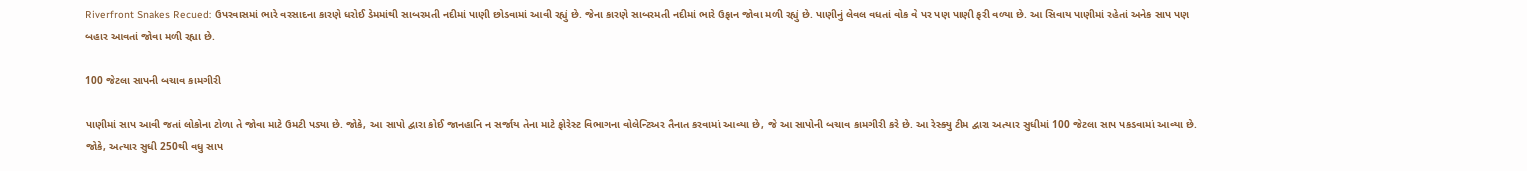Riverfront Snakes Recued: ઉપરવાસમાં ભારે વરસાદના કારણે ધરોઈ ડેમમાંથી સાબરમતી નદીમાં પાણી છોડવામાં આવી રહ્યું છે. જેના કારણે સાબરમતી નદીમાં ભારે ઉફાન જોવા મળી રહ્યું છે. પાણીનું લેવલ વધતાં વોક વે પર પણ પાણી ફરી વળ્યા છે. આ સિવાય પાણીમાં રહેતાં અનેક સાપ પણ બહાર આવતાં જોવા મળી રહ્યા છે.

100 જેટલા સાપની બચાવ કામગીરી

પાણીમાં સાપ આવી જતાં લોકોના ટોળા તે જોવા માટે ઉમટી પડ્યા છે. જોકે, આ સાપો દ્વારા કોઈ જાનહાનિ ન સર્જાય તેના માટે ફોરેસ્ટ વિભાગના વોલેન્ટિઅર તૈનાત કરવામાં આવ્યા છે, જે આ સાપોની બચાવ કામગીરી કરે છે. આ રેસ્ક્યુ ટીમ દ્વારા અત્યાર સુધીમાં 100 જેટલા સાપ પકડવામાં આવ્યા છે. જોકે, અત્યાર સુધી 250થી વધુ સાપ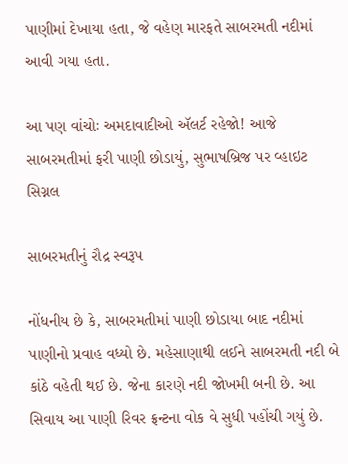પાણીમાં દેખાયા હતા, જે વહેણ મારફતે સાબરમતી નદીમાં આવી ગયા હતા.

આ પણ વાંચોઃ અમદાવાદીઓ ઍલર્ટ રહેજો! આજે સાબરમતીમાં ફરી પાણી છોડાયું, સુભાષબ્રિજ પર વ્હાઇટ સિગ્નલ

સાબરમતીનું રૌદ્ર સ્વરૂપ

નોંધનીય છે કે, સાબરમતીમાં પાણી છોડાયા બાદ નદીમાં પાણીનો પ્રવાહ વધ્યો છે. મહેસાણાથી લઈને સાબરમતી નદી બે કાંઠે વહેતી થઈ છે. જેના કારણે નદી જોખમી બની છે. આ સિવાય આ પાણી રિવર ફ્રન્ટના વોક વે સુધી પહોંચી ગયું છે.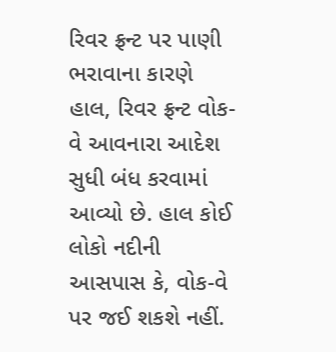રિવર ફ્રન્ટ પર પાણી ભરાવાના કારણે હાલ, રિવર ફ્રન્ટ વોક-વે આવનારા આદેશ સુધી બંધ કરવામાં આવ્યો છે. હાલ કોઈ લોકો નદીની આસપાસ કે, વોક-વે પર જઈ શકશે નહીં.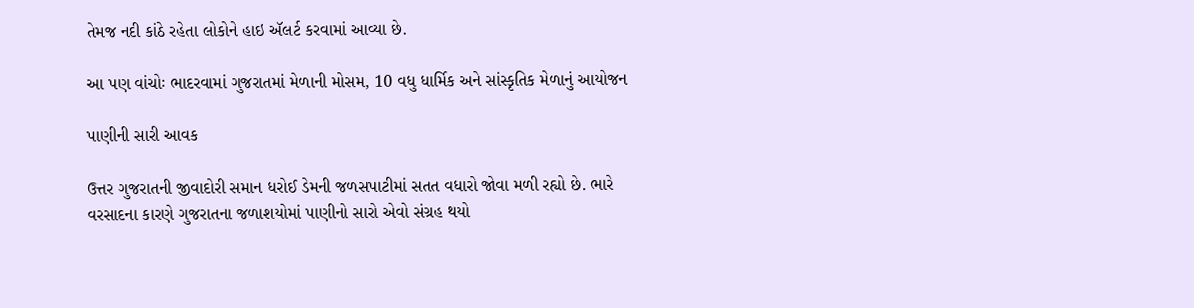તેમજ નદી કાંઠે રહેતા લોકોને હાઇ ઍલર્ટ કરવામાં આવ્યા છે.

આ પણ વાંચોઃ ભાદરવામાં ગુજરાતમાં મેળાની મોસમ, 10 વધુ ધાર્મિક અને સાંસ્કૃતિક મેળાનું આયોજન

પાણીની સારી આવક

ઉત્તર ગુજરાતની જીવાદોરી સમાન ધરોઈ ડેમની જળસપાટીમાં સતત વધારો જોવા મળી રહ્યો છે. ભારે વરસાદના કારણે ગુજરાતના જળાશયોમાં પાણીનો સારો એવો સંગ્રહ થયો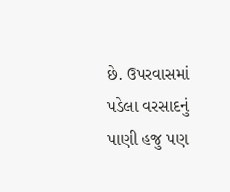છે. ઉપરવાસમાં પડેલા વરસાદનું પાણી હજુ પણ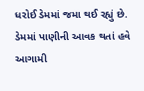ધરોઈ ડેમમાં જમા થઈ રહ્યું છે. ડેમમાં પાણીની આવક થતાં હવે આગામી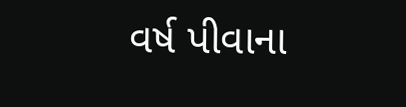વર્ષ પીવાના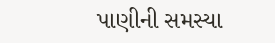પાણીની સમસ્યા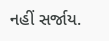નહીં સર્જાય.